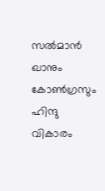സല്‍മാന്‍ ഖാനും കോണ്‍ഗ്രസും ഹിന്ദു വികാരം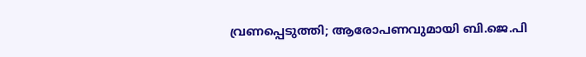വ്രണപ്പെടുത്തി; ആരോപണവുമായി ബി.ജെ.പി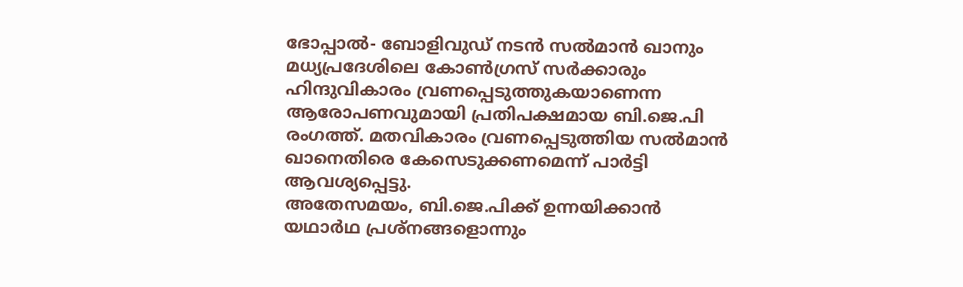ഭോപ്പാല്‍- ബോളിവുഡ് നടന്‍ സല്‍മാന്‍ ഖാനും മധ്യപ്രദേശിലെ കോണ്‍ഗ്രസ് സര്‍ക്കാരും ഹിന്ദുവികാരം വ്രണപ്പെടുത്തുകയാണെന്ന ആരോപണവുമായി പ്രതിപക്ഷമായ ബി.ജെ.പി രംഗത്ത്. മതവികാരം വ്രണപ്പെടുത്തിയ സല്‍മാന്‍ ഖാനെതിരെ കേസെടുക്കണമെന്ന് പാര്‍ട്ടി ആവശ്യപ്പെട്ടു.
അതേസമയം, ബി.ജെ.പിക്ക് ഉന്നയിക്കാന്‍ യഥാര്‍ഥ പ്രശ്‌നങ്ങളൊന്നും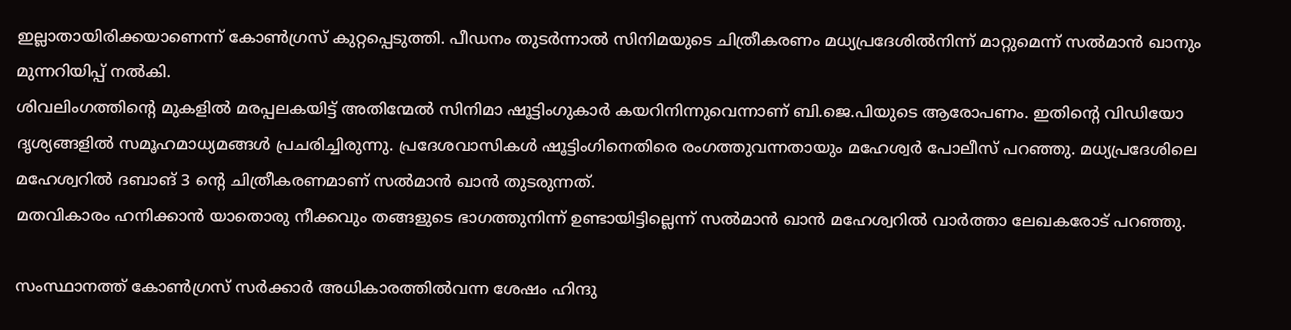ഇല്ലാതായിരിക്കയാണെന്ന് കോണ്‍ഗ്രസ് കുറ്റപ്പെടുത്തി. പീഡനം തുടര്‍ന്നാല്‍ സിനിമയുടെ ചിത്രീകരണം മധ്യപ്രദേശില്‍നിന്ന് മാറ്റുമെന്ന് സല്‍മാന്‍ ഖാനും മുന്നറിയിപ്പ് നല്‍കി.
ശിവലിംഗത്തിന്റെ മുകളില്‍ മരപ്പലകയിട്ട് അതിന്മേല്‍ സിനിമാ ഷൂട്ടിംഗുകാര്‍ കയറിനിന്നുവെന്നാണ് ബി.ജെ.പിയുടെ ആരോപണം. ഇതിന്റെ വിഡിയോ ദൃശ്യങ്ങളില്‍ സമൂഹമാധ്യമങ്ങള്‍ പ്രചരിച്ചിരുന്നു. പ്രദേശവാസികള്‍ ഷൂട്ടിംഗിനെതിരെ രംഗത്തുവന്നതായും മഹേശ്വര്‍ പോലീസ് പറഞ്ഞു. മധ്യപ്രദേശിലെ മഹേശ്വറില്‍ ദബാങ് 3 ന്റെ ചിത്രീകരണമാണ് സല്‍മാന്‍ ഖാന്‍ തുടരുന്നത്.
മതവികാരം ഹനിക്കാന്‍ യാതൊരു നീക്കവും തങ്ങളുടെ ഭാഗത്തുനിന്ന് ഉണ്ടായിട്ടില്ലെന്ന് സല്‍മാന്‍ ഖാന്‍ മഹേശ്വറില്‍ വാര്‍ത്താ ലേഖകരോട് പറഞ്ഞു.

സംസ്ഥാനത്ത് കോണ്‍ഗ്രസ് സര്‍ക്കാര്‍ അധികാരത്തില്‍വന്ന ശേഷം ഹിന്ദു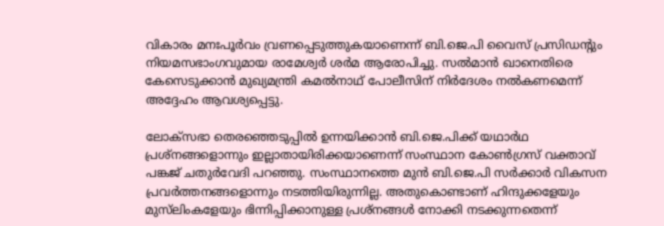വികാരം മനഃപൂര്‍വം വ്രണപ്പെടുത്തുകയാണെന്ന് ബി.ജെ.പി വൈസ് പ്രസിഡന്റും നിയമസഭാംഗവുമായ രാമേശ്വര്‍ ശര്‍മ ആരോപിച്ചു. സല്‍മാന്‍ ഖാനെതിരെ കേസെടുക്കാന്‍ മുഖ്യമന്ത്രി കമല്‍നാഥ് പോലീസിന് നിര്‍ദേശം നല്‍കണമെന്ന് അദ്ദേഹം ആവശ്യപ്പെട്ടു.

ലോക്‌സഭാ തെരഞ്ഞെടുപ്പില്‍ ഉന്നയിക്കാന്‍ ബി.ജെ.പിക്ക് യഥാര്‍ഥ പ്രശ്‌നങ്ങളൊന്നും ഇല്ലാതായിരിക്കയാണെന്ന് സംസ്ഥാന കോണ്‍ഗ്രസ് വക്താവ് പങ്കജ് ചതുര്‍വേദി പറഞ്ഞു. സംസ്ഥാനത്തെ മുന്‍ ബി.ജെ.പി സര്‍ക്കാര്‍ വികസന പ്രവര്‍ത്തനങ്ങളൊന്നും നടത്തിയിരുന്നില്ല. അതുകൊണ്ടാണ് ഹിന്ദുക്കളേയും മുസ്‌ലിംകളേയും ഭിന്നിപ്പിക്കാനുള്ള പ്രശ്‌നങ്ങള്‍ നോക്കി നടക്കുന്നതെന്ന്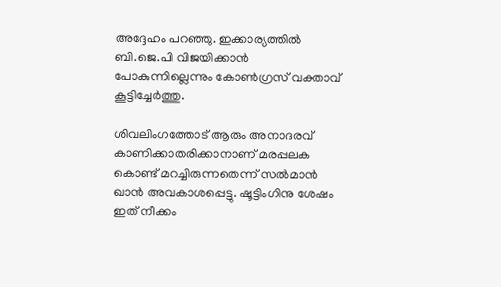അദ്ദേഹം പറഞ്ഞു. ഇക്കാര്യത്തില്‍ ബി.ജെ.പി വിജയിക്കാന്‍ പോകുന്നില്ലെന്നും കോണ്‍ഗ്രസ് വക്താവ് കൂട്ടിച്ചേര്‍ത്തു.

ശിവലിംഗത്തോട് ആരും അനാദരവ് കാണിക്കാതരിക്കാനാണ് മരപ്പലക കൊണ്ട് മറച്ചിരുന്നതെന്ന് സല്‍മാന്‍ ഖാന്‍ അവകാശപ്പെട്ടു. ഷൂട്ടിംഗിനു ശേഷം ഇത് നീക്കം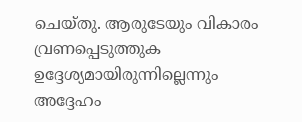ചെയ്തു. ആരുടേയും വികാരം വ്രണപ്പെടുത്തുക ഉദ്ദേശ്യമായിരുന്നില്ലെന്നും അദ്ദേഹം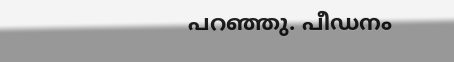പറഞ്ഞു. പീഡനം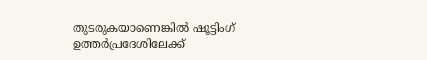തുടരുകയാണെങ്കില്‍ ഷൂട്ടിംഗ് ഉത്തര്‍പ്രദേശിലേക്ക്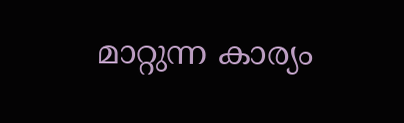മാറ്റുന്ന കാര്യം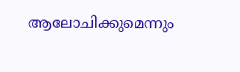ആലോചിക്കുമെന്നും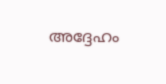അദ്ദേഹം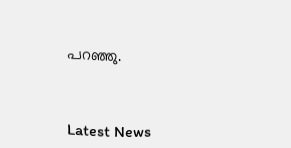പറഞ്ഞു.



Latest News